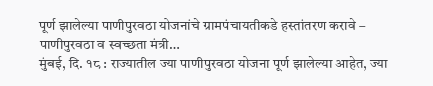पूर्ण झालेल्या पाणीपुरवठा योजनांचे ग्रामपंचायतीकडे हस्तांतरण करावे – पाणीपुरवठा व स्वच्छता मंत्री…
मुंबई, दि. १८ : राज्यातील ज्या पाणीपुरवठा योजना पूर्ण झालेल्या आहेत, ज्या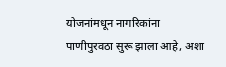योजनांमधून नागरिकांना पाणीपुरवठा सुरू झाला आहे, अशा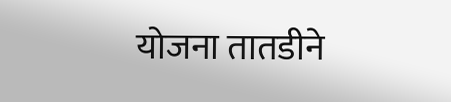योजना तातडीने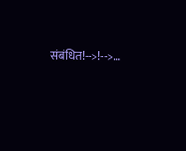संबंधित!-->!-->…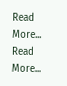Read More...
Read More...